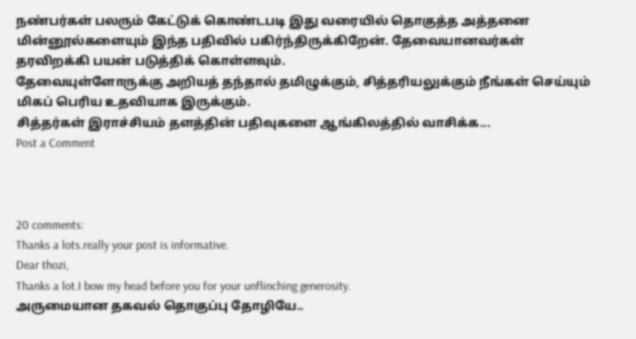நண்பர்கள் பலரும் கேட்டுக் கொண்டபடி இது வரையில் தொகுத்த அத்தனை மின்னூல்களையும் இந்த பதிவில் பகிர்ந்திருக்கிறேன். தேவையானவர்கள் தரவிறக்கி பயன் படுத்திக் கொள்ளவும்.
தேவையுள்ளோருக்கு அறியத் தந்தால் தமிழுக்கும், சித்தரியலுக்கும் நீங்கள் செய்யும் மிகப் பெரிய உதவியாக இருக்கும்.
சித்தர்கள் இராச்சியம் தளத்தின் பதிவுகளை ஆங்கிலத்தில் வாசிக்க...
Post a Comment



20 comments:
Thanks a lots.really your post is informative.
Dear thozi,
Thanks a lot.I bow my head before you for your unflinching generosity.
அருமையான தகவல் தொகுப்பு தோழியே..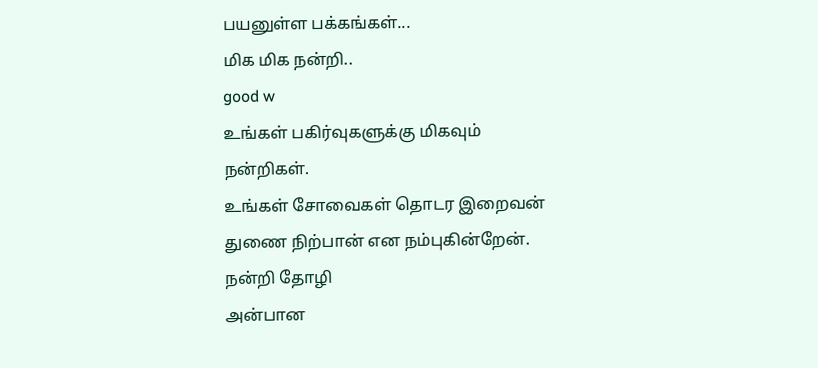பயனுள்ள பக்கங்கள்...
மிக மிக நன்றி..
good w
உங்கள் பகிர்வுகளுக்கு மிகவும் நன்றிகள்.
உங்கள் சோவைகள் தொடர இறைவன் துணை நிற்பான் என நம்புகின்றேன்.
நன்றி தோழி
அன்பான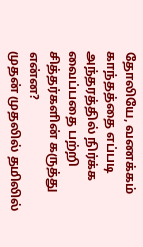தோலியே, வணக்கம்
காந்தத்தை எப்படி அந்தரத்தில் நிர்க்க வைப்பதை பற்றி சித்தர்களின் கருத்து என்ன?
முதன் முதலில் தமிலில்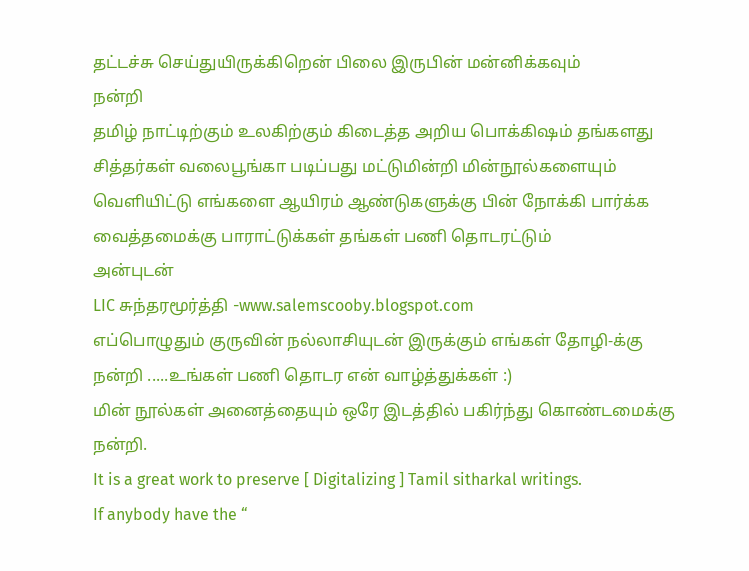தட்டச்சு செய்துயிருக்கிறென் பிலை இருபின் மன்னிக்கவும்
நன்றி
தமிழ் நாட்டிற்கும் உலகிற்கும் கிடைத்த அறிய பொக்கிஷம் தங்களது சித்தர்கள் வலைபூங்கா படிப்பது மட்டுமின்றி மின்நூல்களையும் வெளியிட்டு எங்களை ஆயிரம் ஆண்டுகளுக்கு பின் நோக்கி பார்க்க வைத்தமைக்கு பாராட்டுக்கள் தங்கள் பணி தொடரட்டும்
அன்புடன்
LIC சுந்தரமூர்த்தி -www.salemscooby.blogspot.com
எப்பொழுதும் குருவின் நல்லாசியுடன் இருக்கும் எங்கள் தோழி-க்கு நன்றி .....உங்கள் பணி தொடர என் வாழ்த்துக்கள் :)
மின் நூல்கள் அனைத்தையும் ஒரே இடத்தில் பகிர்ந்து கொண்டமைக்கு நன்றி.
It is a great work to preserve [ Digitalizing ] Tamil sitharkal writings.
If anybody have the “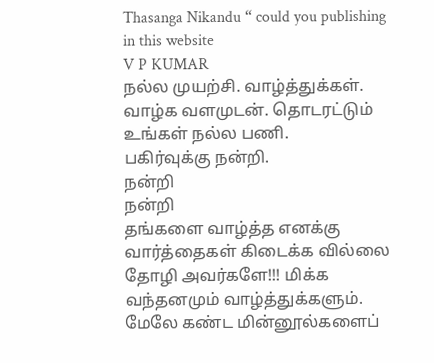Thasanga Nikandu “ could you publishing in this website
V P KUMAR
நல்ல முயற்சி. வாழ்த்துக்கள். வாழ்க வளமுடன். தொடரட்டும் உங்கள் நல்ல பணி.
பகிர்வுக்கு நன்றி.
நன்றி
நன்றி
தங்களை வாழ்த்த எனக்கு வார்த்தைகள் கிடைக்க வில்லை தோழி அவர்களே!!! மிக்க வந்தனமும் வாழ்த்துக்களும். மேலே கண்ட மின்னூல்களைப்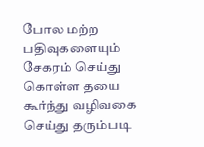போல மற்ற பதிவுகளையும் சேகரம் செய்து கொள்ள தயை கூர்ந்து வழிவகை செய்து தரும்படி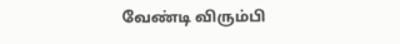வேண்டி விரும்பி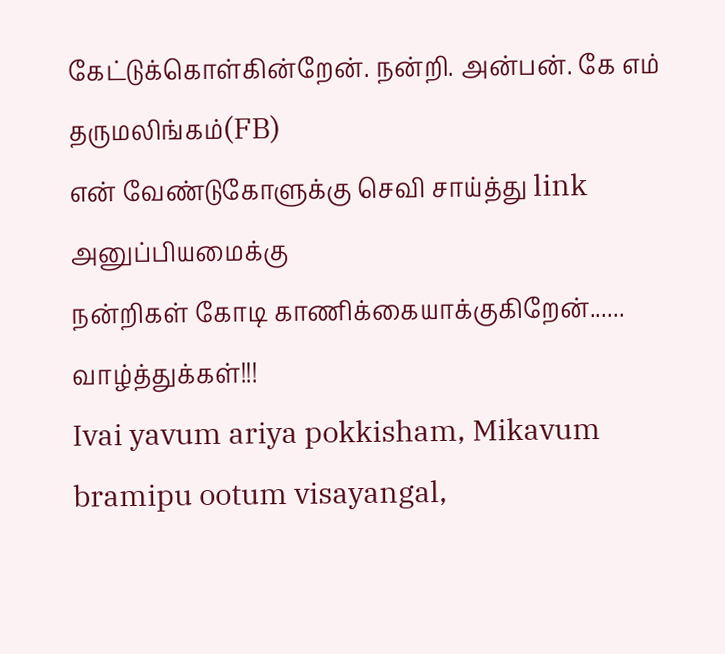கேட்டுக்கொள்கின்றேன். நன்றி. அன்பன். கே எம் தருமலிங்கம்(FB)
என் வேண்டுகோளுக்கு செவி சாய்த்து link அனுப்பியமைக்கு
நன்றிகள் கோடி காணிக்கையாக்குகிறேன்......
வாழ்த்துக்கள்!!!
Ivai yavum ariya pokkisham, Mikavum bramipu ootum visayangal,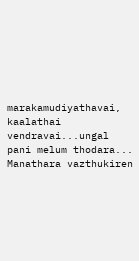marakamudiyathavai,
kaalathai vendravai...ungal pani melum thodara...
Manathara vazthukiren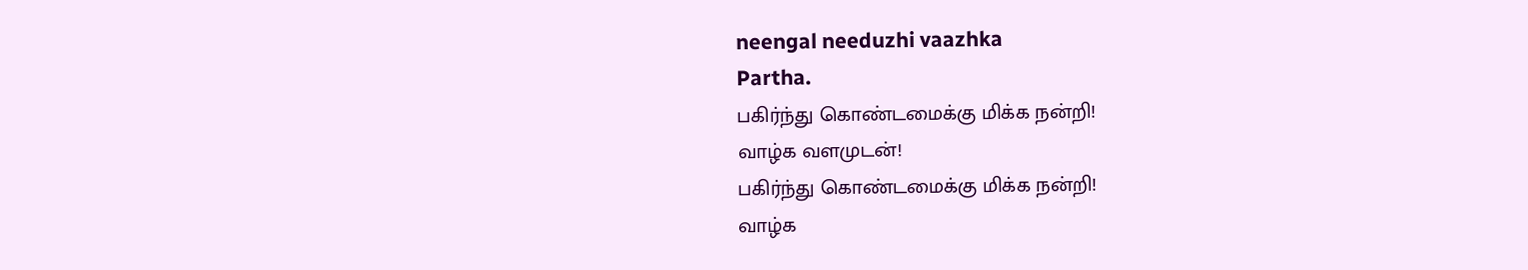neengal needuzhi vaazhka
Partha.
பகிர்ந்து கொண்டமைக்கு மிக்க நன்றி!
வாழ்க வளமுடன்!
பகிர்ந்து கொண்டமைக்கு மிக்க நன்றி!
வாழ்க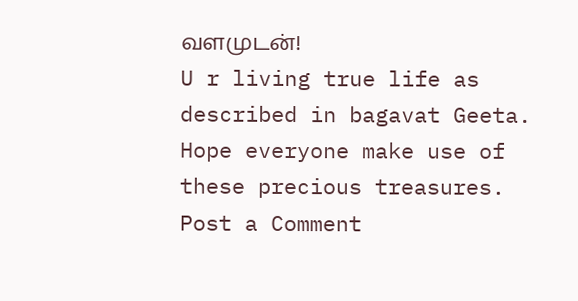வளமுடன்!
U r living true life as described in bagavat Geeta. Hope everyone make use of these precious treasures.
Post a Comment